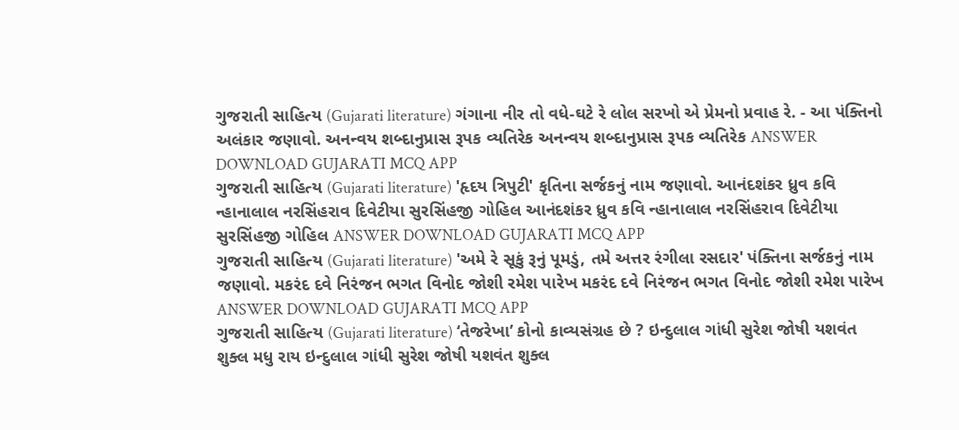ગુજરાતી સાહિત્ય (Gujarati literature) ગંગાના નીર તો વધે-ઘટે રે લોલ સરખો એ પ્રેમનો પ્રવાહ રે. - આ પંક્તિનો અલંકાર જણાવો. અનન્વય શબ્દાનુપ્રાસ રૂપક વ્યતિરેક અનન્વય શબ્દાનુપ્રાસ રૂપક વ્યતિરેક ANSWER DOWNLOAD GUJARATI MCQ APP
ગુજરાતી સાહિત્ય (Gujarati literature) 'હૃદય ત્રિપુટી' કૃતિના સર્જકનું નામ જણાવો. આનંદશંકર ધ્રુવ કવિ ન્હાનાલાલ નરસિંહરાવ દિવેટીયા સુરસિંહજી ગોહિલ આનંદશંકર ધ્રુવ કવિ ન્હાનાલાલ નરસિંહરાવ દિવેટીયા સુરસિંહજી ગોહિલ ANSWER DOWNLOAD GUJARATI MCQ APP
ગુજરાતી સાહિત્ય (Gujarati literature) 'અમે રે સૂકું રૂનું પૂમડું, તમે અત્તર રંગીલા રસદાર' પંક્તિના સર્જકનું નામ જણાવો. મકરંદ દવે નિરંજન ભગત વિનોદ જોશી રમેશ પારેખ મકરંદ દવે નિરંજન ભગત વિનોદ જોશી રમેશ પારેખ ANSWER DOWNLOAD GUJARATI MCQ APP
ગુજરાતી સાહિત્ય (Gujarati literature) ‘તેજરેખા’ કોનો કાવ્યસંગ્રહ છે ? ઇન્દુલાલ ગાંધી સુરેશ જોષી યશવંત શુક્લ મધુ રાય ઇન્દુલાલ ગાંધી સુરેશ જોષી યશવંત શુક્લ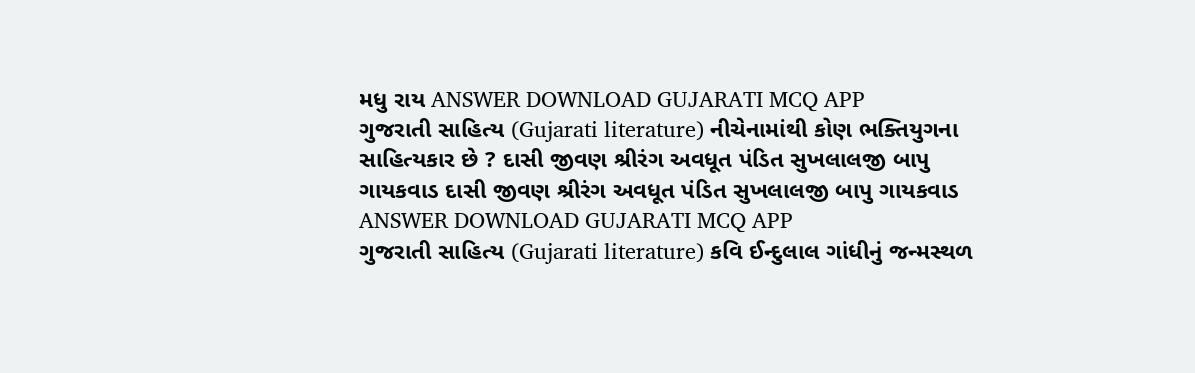મધુ રાય ANSWER DOWNLOAD GUJARATI MCQ APP
ગુજરાતી સાહિત્ય (Gujarati literature) નીચેનામાંથી કોણ ભક્તિયુગના સાહિત્યકાર છે ? દાસી જીવણ શ્રીરંગ અવધૂત પંડિત સુખલાલજી બાપુ ગાયકવાડ દાસી જીવણ શ્રીરંગ અવધૂત પંડિત સુખલાલજી બાપુ ગાયકવાડ ANSWER DOWNLOAD GUJARATI MCQ APP
ગુજરાતી સાહિત્ય (Gujarati literature) કવિ ઈન્દુલાલ ગાંધીનું જન્મસ્થળ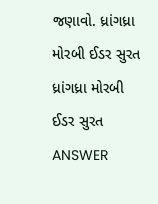જણાવો. ધ્રાંગધ્રા મોરબી ઈડર સુરત ધ્રાંગધ્રા મોરબી ઈડર સુરત ANSWER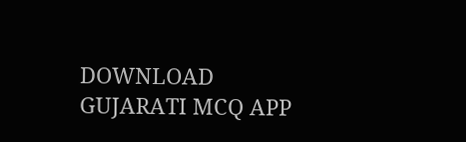DOWNLOAD GUJARATI MCQ APP